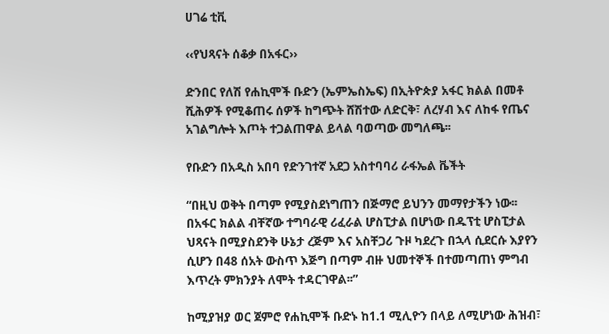ሀገሬ ቲቪ

‹‹የህጻናት ሰቆቃ በአፋር››

ድንበር የለሽ የሐኪሞች ቡድን (ኤምኤስኤፍ) በኢትዮጵያ አፋር ክልል በመቶ ሺሕዎች የሚቆጠሩ ሰዎች ከግጭት ሸሽተው ለድርቅ፣ ለረሃብ እና ለከፋ የጤና አገልግሎት እጦት ተጋልጠዋል ይላል ባወጣው መግለጫ፡፡

የቡድን በአዲስ አበባ የድንገተኛ አደጋ አስተባባሪ ራፋኤል ቬችት

“በዚህ ወቅት በጣም የሚያስደነግጠን በጅማሮ ይህንን መማየታችን ነው፡፡በአፋር ክልል ብቸኛው ተግባራዊ ሪፈራል ሆስፒታል በሆነው በዱፕቲ ሆስፒታል ህጻናት በሚያስደንቅ ሁኔታ ረጅም እና አስቸጋሪ ጉዞ ካደረጉ በኋላ ሲደርሱ እያየን ሲሆን በ48 ሰአት ውስጥ እጅግ በጣም ብዙ ህመተኞች በተመጣጠነ ምግብ እጥረት ምክንያት ለሞት ተዳርገዋል፡፡”

ከሚያዝያ ወር ጀምሮ የሐኪሞች ቡድኑ ከ1.1 ሚሊዮን በላይ ለሚሆነው ሕዝብ፣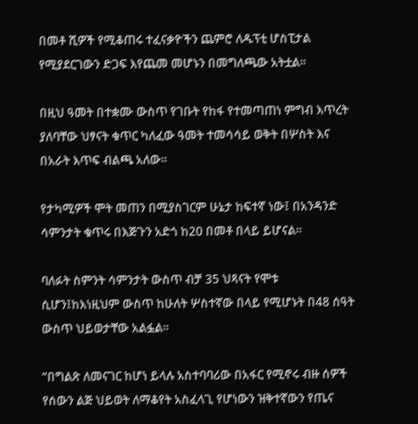በመቶ ሺዎች የሚቆጠሩ ተፈናቃዮችን ጨምሮ ለዱፕቲ ሆስፒታል የሚያደርገውን ድጋፍ እየጨመ መሆኑን በመግለጫው አትቷል፡፡

በዚህ ዓመት በተቋሙ ውስጥ የገቡት የከፋ የተመጣጠነ ምግብ እጥረት ያለባቸው ህፃናት ቁጥር ካለፈው ዓመት ተመሳሳይ ወቅት በሦስት እና በአራት እጥፍ ብልጫ አለው፡፡

የታካሚዎች ሞት መጠን በሚያስገርም ሁኔታ ከፍተኛ ነው፤ በአንዳንድ ሳምንታት ቁጥሩ በእጅጉን አድጎ ከ20 በመቶ በላይ ይሆናል፡፡

ባለፉት ስምንት ሳምንታት ውስጥ ብቻ 35 ህጻናት የሞቱ ሲሆን፤ከእነዚህም ውስጥ ከሁለት ሦስተኛው በላይ የሚሆኑት በ48 ሰዓት ውስጥ ህይወታቸው አልፏል፡፡

“በግልጽ ለመናገር ከሆነ ይላሉ አስተባባሪው በአፋር የሚኖሩ ብዙ ሰዎች የሰውን ልጅ ህይወት ለማቆየት አስፈላጊ የሆነውን ዝቅተኛውን የጤና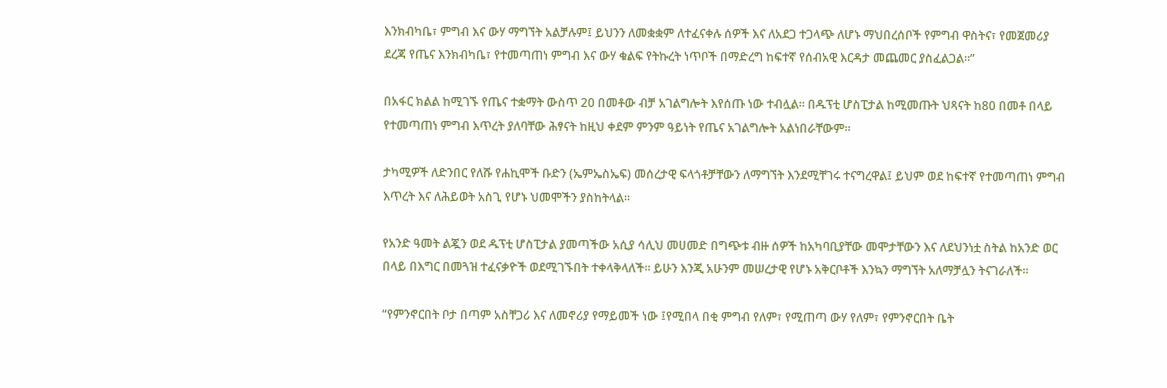እንክብካቤ፣ ምግብ እና ውሃ ማግኘት አልቻሉም፤ ይህንን ለመቋቋም ለተፈናቀሉ ሰዎች እና ለአደጋ ተጋላጭ ለሆኑ ማህበረሰቦች የምግብ ዋስትና፣ የመጀመሪያ ደረጃ የጤና እንክብካቤ፣ የተመጣጠነ ምግብ እና ውሃ ቁልፍ የትኩረት ነጥቦች በማድረግ ከፍተኛ የሰብአዊ እርዳታ መጨመር ያስፈልጋል፡፡”

በአፋር ክልል ከሚገኙ የጤና ተቋማት ውስጥ 20 በመቶው ብቻ አገልግሎት እየሰጡ ነው ተብሏል፡፡ በዱፕቲ ሆስፒታል ከሚመጡት ህጻናት ከ80 በመቶ በላይ የተመጣጠነ ምግብ እጥረት ያለባቸው ሕፃናት ከዚህ ቀደም ምንም ዓይነት የጤና አገልግሎት አልነበራቸውም፡፡

ታካሚዎች ለድንበር የለሹ የሐኪሞች ቡድን (ኤምኤስኤፍ) መሰረታዊ ፍላጎቶቻቸውን ለማግኘት እንደሚቸገሩ ተናግረዋል፤ ይህም ወደ ከፍተኛ የተመጣጠነ ምግብ እጥረት እና ለሕይወት አስጊ የሆኑ ህመሞችን ያስከትላል፡፡

የአንድ ዓመት ልጇን ወደ ዱፕቲ ሆስፒታል ያመጣችው አሲያ ሳሊህ መሀመድ በግጭቱ ብዙ ሰዎች ከአካባቢያቸው መሞታቸውን እና ለደህንነቷ ስትል ከአንድ ወር በላይ በእግር በመጓዝ ተፈናቃዮች ወደሚገኙበት ተቀላቅላለች፡፡ ይሁን እንጂ አሁንም መሠረታዊ የሆኑ አቅርቦቶች እንኳን ማግኘት አለማቻሏን ትናገራለች፡፡

“የምንኖርበት ቦታ በጣም አስቸጋሪ እና ለመኖሪያ የማይመች ነው ፤የሚበላ በቂ ምግብ የለም፣ የሚጠጣ ውሃ የለም፣ የምንኖርበት ቤት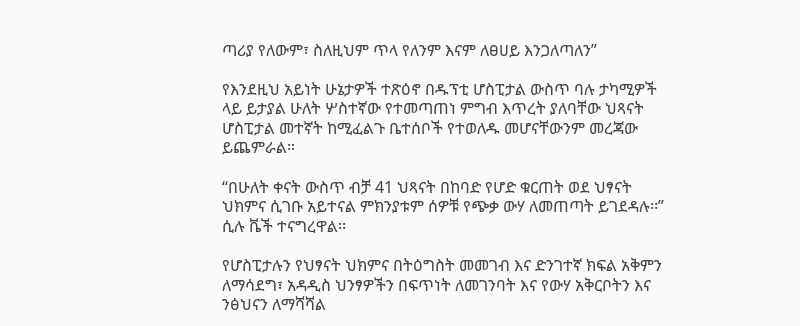ጣሪያ የለውም፣ ስለዚህም ጥላ የለንም እናም ለፀሀይ እንጋለጣለን”

የእንደዚህ አይነት ሁኔታዎች ተጽዕኖ በዱፕቲ ሆስፒታል ውስጥ ባሉ ታካሚዎች ላይ ይታያል ሁለት ሦስተኛው የተመጣጠነ ምግብ እጥረት ያለባቸው ህጻናት ሆስፒታል መተኛት ከሚፈልጉ ቤተሰቦች የተወለዱ መሆናቸውንም መረጃው ይጨምራል።

“በሁለት ቀናት ውስጥ ብቻ 41 ህጻናት በከባድ የሆድ ቁርጠት ወደ ህፃናት ህክምና ሲገቡ አይተናል ምክንያቱም ሰዎቹ የጭቃ ውሃ ለመጠጣት ይገደዳሉ፡፡” ሲሉ ቬች ተናግረዋል፡፡

የሆስፒታሉን የህፃናት ህክምና በትዕግስት መመገብ እና ድንገተኛ ክፍል አቅምን ለማሳደግ፣ አዳዲስ ህንፃዎችን በፍጥነት ለመገንባት እና የውሃ አቅርቦትን እና ንፅህናን ለማሻሻል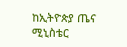ከኢትዮጵያ ጤና ሚኒስቴር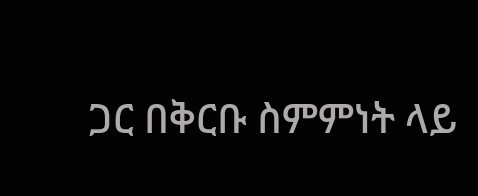ጋር በቅርቡ ስምምነት ላይ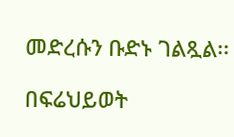መድረሱን ቡድኑ ገልጿል፡፡

በፍሬህይወት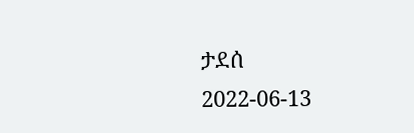ታደሰ
2022-06-13